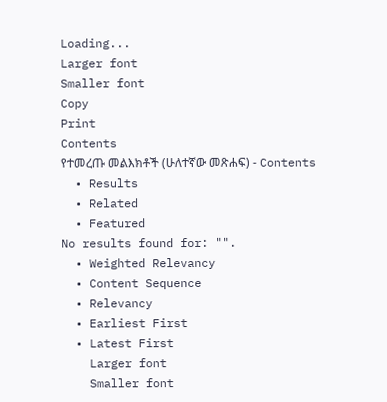Loading...
Larger font
Smaller font
Copy
Print
Contents
የተመረጡ መልእክቶች (ሁለተኛው መጽሐፍ) - Contents
  • Results
  • Related
  • Featured
No results found for: "".
  • Weighted Relevancy
  • Content Sequence
  • Relevancy
  • Earliest First
  • Latest First
    Larger font
    Smaller font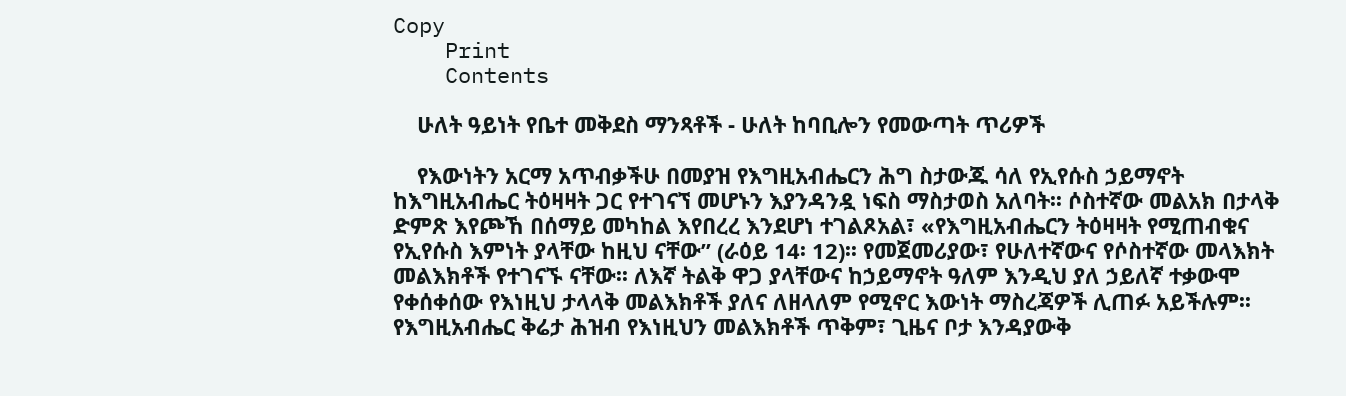Copy
    Print
    Contents

    ሁለት ዓይነት የቤተ መቅደስ ማንጻቶች - ሁለት ከባቢሎን የመውጣት ጥሪዎች

    የእውነትን አርማ አጥብቃችሁ በመያዝ የእግዚአብሔርን ሕግ ስታውጁ ሳለ የኢየሱስ ኃይማኖት ከእግዚአብሔር ትዕዛዛት ጋር የተገናኘ መሆኑን እያንዳንዷ ነፍስ ማስታወስ አለባት፡፡ ሶስተኛው መልአክ በታላቅ ድምጽ እየጮኸ በሰማይ መካከል እየበረረ እንደሆነ ተገልጾአል፣ «የእግዚአብሔርን ትዕዛዛት የሚጠብቁና የኢየሱስ እምነት ያላቸው ከዚህ ናቸው” (ራዕይ 14፡ 12)፡፡ የመጀመሪያው፣ የሁለተኛውና የሶስተኛው መላእክት መልእክቶች የተገናኙ ናቸው፡፡ ለእኛ ትልቅ ዋጋ ያላቸውና ከኃይማኖት ዓለም እንዲህ ያለ ኃይለኛ ተቃውሞ የቀሰቀሰው የእነዚህ ታላላቅ መልእክቶች ያለና ለዘላለም የሚኖር እውነት ማስረጃዎች ሊጠፉ አይችሉም፡፡ የእግዚአብሔር ቅሬታ ሕዝብ የእነዚህን መልእክቶች ጥቅም፣ ጊዜና ቦታ እንዳያውቅ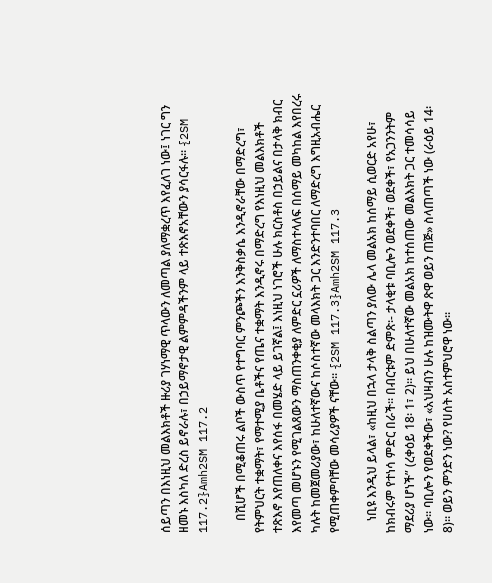ሰይጣን በእነዚህ መልእክቶች ዙሪያ ገሃነማዊ ጥላውን ለመጣል ያለማቋረጥ እየፈለገ ነው፤ ነገር ግን ዘመኑ እስካለ ድረስ ይኖራሉ፣ በኃይማኖታዊ ልምምዳችንም ላይ ተጽእኖአቸውን ያሳርፋሉ፡፡ {2SM 117.2}Amh2SM 117.2

    በሺሆች በሚቆጠሩ ልቦች ውስጥ የተግባር ምንጮችን እንቅስቃሴ እንዲኖራቸው በማድረግ፣ የትምህርት ተቋማት፣ የማተሚያ ቤቶችና የጤና ተቋማት እንዲኖሩ በማድረግ የእነዚህ መልእክቶች ተጽእኖ እየጠለቀና እየሰፋ በመሄድ ላይ ይገኛል፤ እነዚህ ነገሮች ሁሉ ክርስቶስ በኃይልና በታላቅ ክብር እየመጣ መሆኑን የሚገልጸውን ማስጠንቀቂያ ለምድር ኗሪዎች ለማስተላለፍ በሰማይ መካከል እየበረሩ ካሉት ከመጀመሪያው፣ ከሁለተኛውና ከሶስተኛው መላእክት ጋር እንድንተባበር ለማድረግ እግዚአብሔር የሚጠቀምባቸው መሳሪያዎች ናቸው፡፡ {2SM 117.3}Amh2SM 117.3

    ነቢዩ እንዲህ ይላል፣ «ከዚህ በኋላ ታላቅ ስልጣን ያለው ሌላ መልአክ ከሰማይ ሲወርድ አየሁ፣ ከክብሩም የተነሳ ምድር በራች፡፡ በብርቱም ድምጽ፡- ታላቂቱ ባቢሎን ወደቀች፣ ወደቀች፣ የአጋንንትም ማደሪያ ሆነች” (ረቀዕይ 18፡ 1፣ 2)፡፡ ይህ በሁለተኛው መልአክ ከተሰጠው መልእክት ጋር ተመሳሳይ ነው፡፡ ባቢሎን የወደቀችው፣ «አህዛብን ሁሉ ከዝሙትዋ ጽዋ ወይን ጠጅ» ስላጠጣች ነው (ራዕይ 14፡ 8)፡፡ ወይን ምንድን ነው? የሀሰት አስተምህሮዋ ነው፡፡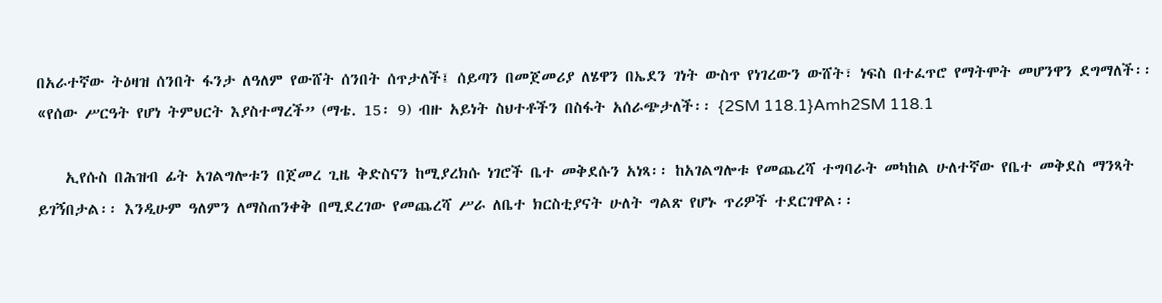በአራተኛው ትዕዛዝ ሰንበት ፋንታ ለዓለም የውሸት ሰንበት ሰጥታለች፤ ሰይጣን በመጀመሪያ ለሄዋን በኤደን ገነት ውስጥ የነገረውን ውሸት፣ ነፍስ በተፈጥሮ የማትሞት መሆንዋን ደግማለች፡፡ «የሰው ሥርዓት የሆነ ትምህርት እያስተማረች” (ማቴ. 15፡ 9) ብዙ አይነት ስህተቶችን በስፋት አሰራጭታለች፡፡ {2SM 118.1}Amh2SM 118.1

    ኢየሱስ በሕዝብ ፊት አገልግሎቱን በጀመረ ጊዜ ቅድስናን ከሚያረክሱ ነገሮች ቤተ መቅደሱን አነጻ፡፡ ከአገልግሎቱ የመጨረሻ ተግባራት መካከል ሁለተኛው የቤተ መቅደስ ማንጻት ይገኝበታል፡፡ እንዲሁም ዓለምን ለማስጠንቀቅ በሚደረገው የመጨረሻ ሥራ ለቤተ ክርስቲያናት ሁለት ግልጽ የሆኑ ጥሪዎች ተደርገዋል፡፡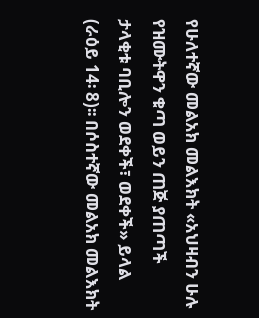የሁለተኛው መልአክ መልእክት «አህዛብን ሁሉ የዝሙትዋን ቁጣ ወይን ጠጅ ያጠጣች ታላቂቱ ባቢሎን ወደቀች፣ ወደቀች» ይላል (ራዕይ 14፡ 8)፡፡ በሶስተኛው መልአክ መልእክት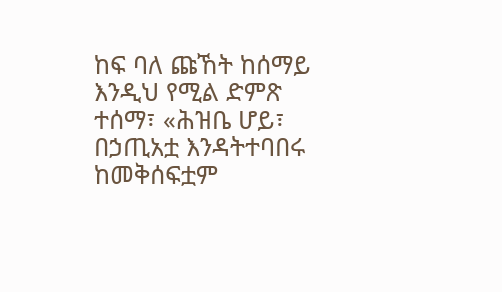ከፍ ባለ ጩኸት ከሰማይ እንዲህ የሚል ድምጽ ተሰማ፣ «ሕዝቤ ሆይ፣ በኃጢአቷ እንዳትተባበሩ ከመቅሰፍቷም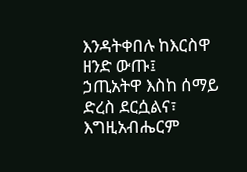እንዳትቀበሉ ከእርስዋ ዘንድ ውጡ፤ ኃጢአትዋ እስከ ሰማይ ድረስ ደርሷልና፣ እግዚአብሔርም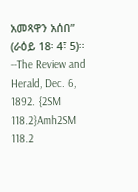አመጻዋን አሰበ” (ራዕይ 18፡ 4፣ 5)፡፡ --The Review and Herald, Dec. 6, 1892. {2SM 118.2}Amh2SM 118.2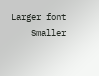Larger font
    Smaller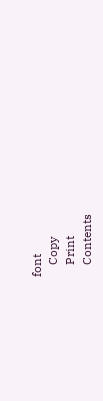font
    Copy
    Print
    Contents